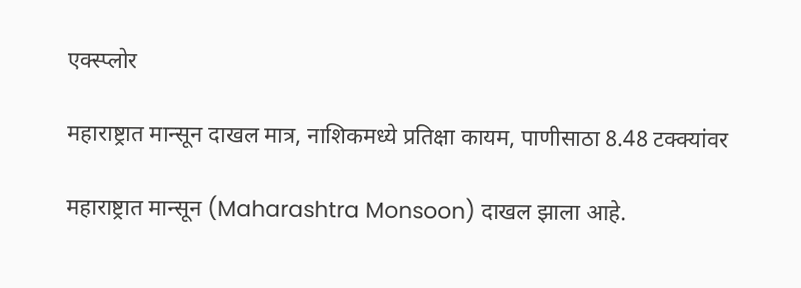एक्स्प्लोर

महाराष्ट्रात मान्सून दाखल मात्र, नाशिकमध्ये प्रतिक्षा कायम, पाणीसाठा 8.48 टक्क्यांवर

महाराष्ट्रात मान्सून (Maharashtra Monsoon) दाखल झाला आहे.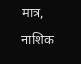मात्र, नाशिक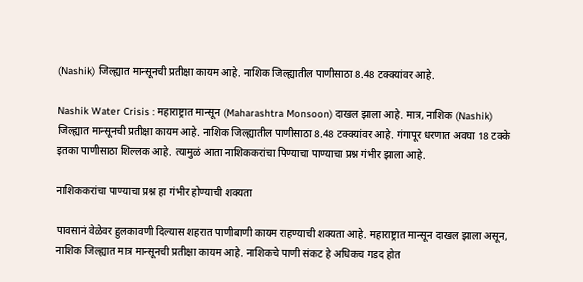(Nashik) जिल्ह्यात मान्सूनची प्रतीक्षा कायम आहे. नाशिक जिल्ह्यातील पाणीसाठा 8.48 टक्क्यांवर आहे.

Nashik Water Crisis : महाराष्ट्रात मान्सून (Maharashtra Monsoon) दाखल झाला आहे. मात्र, नाशिक (Nashik) जिल्ह्यात मान्सूनची प्रतीक्षा कायम आहे. नाशिक जिल्ह्यातील पाणीसाठा 8.48 टक्क्यांवर आहे. गंगापूर धरणात अवघा 18 टक्के इतका पाणीसाठा शिल्लक आहे. त्यामुळं आता नाशिककरांचा पिण्याचा पाण्याचा प्रश्न गंभीर झाला आहे.

नाशिककरांचा पाण्याचा प्रश्न हा गंभीर होण्याची शक्यता

पावसानं वेळेवर हुलकावणी दिल्यास शहरात पाणीबाणी कायम राहण्याची शक्यता आहे. महाराष्ट्रात मान्सून दाखल झाला असून, नाशिक जिल्ह्यात मात्र मान्सूनची प्रतीक्षा कायम आहे. नाशिकचे पाणी संकट हे अधिकच गडद होत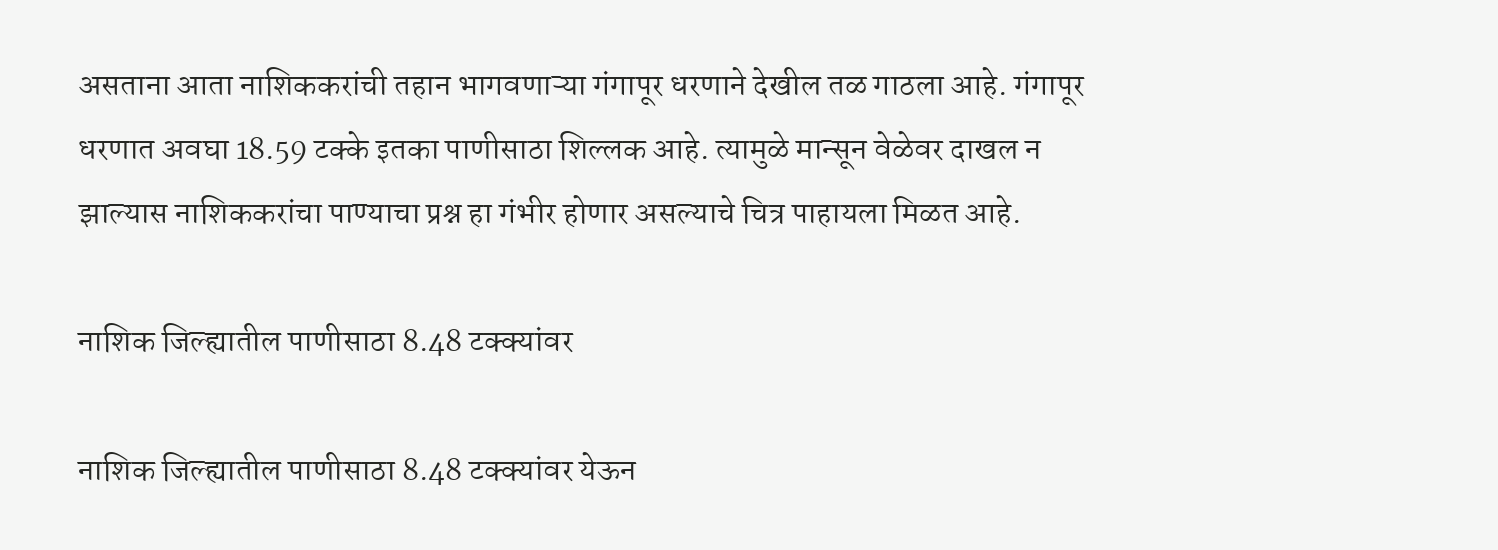असताना आता नाशिककरांची तहान भागवणाऱ्या गंगापूर धरणाने देखील तळ गाठला आहे. गंगापूर धरणात अवघा 18.59 टक्के इतका पाणीसाठा शिल्लक आहे. त्यामुळे मान्सून वेळेवर दाखल न झाल्यास नाशिककरांचा पाण्याचा प्रश्न हा गंभीर होणार असल्याचे चित्र पाहायला मिळत आहे.

नाशिक जिल्ह्यातील पाणीसाठा 8.48 टक्क्यांवर

नाशिक जिल्ह्यातील पाणीसाठा 8.48 टक्क्यांवर येऊन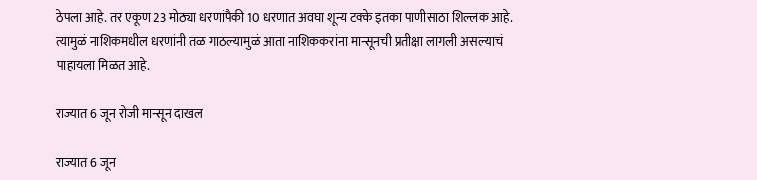ठेपला आहे. तर एकूण 23 मोठ्या धरणांपैकी 10 धरणात अवघा शून्य टक्के इतका पाणीसाठा शिल्लक आहे. त्यामुळं नाशिकमधील धरणांनी तळ गाठल्यामुळं आता नाशिककरांना मान्सूनची प्रतीक्षा लागली असल्याचं पाहायला मिळत आहे.

राज्यात 6 जून रोजी मान्सून दाखल

राज्यात 6 जून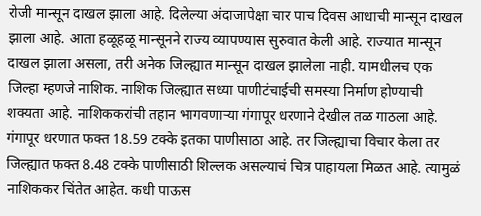रोजी मान्सून दाखल झाला आहे. दिलेल्या अंदाजापेक्षा चार पाच दिवस आधाची मान्सून दाखल झाला आहे. आता हळूहळू मान्सूनने राज्य व्यापण्यास सुरुवात केली आहे. राज्यात मान्सून दाखल झाला असला, तरी अनेक जिल्ह्यात मान्सून दाखल झालेला नाही. यामधीलच एक जिल्हा म्हणजे नाशिक. नाशिक जिल्ह्यात सध्या पाणीटंचाईची समस्या निर्माण होण्याची शक्यता आहे. नाशिककरांची तहान भागवणाऱ्या गंगापूर धरणाने देखील तळ गाठला आहे. गंगापूर धरणात फक्त 18.59 टक्के इतका पाणीसाठा आहे. तर जिल्ह्याचा विचार केला तर जिल्ह्यात फक्त 8.48 टक्के पाणीसाठी शिल्लक असल्याचं चित्र पाहायला मिळत आहे. त्यामुळं नाशिककर चिंतेत आहेत. कधी पाऊस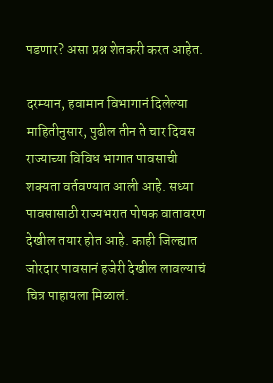पडणार? असा प्रश्न शेतकरी करत आहेत.

दरम्यान, हवामान विभागानं दिलेल्या माहितीनुसार, पुढील तीन ते चार दिवस राज्याच्या विविध भागात पावसाची शक्यता वर्तवण्यात आली आहे. सध्या पावसासाठी राज्यभरात पोषक वातावरण देखील तयार होत आहे. काही जिल्ह्यात जोरदार पावसानं हजेरी देखील लावल्याचं चित्र पाहायला मिळालं.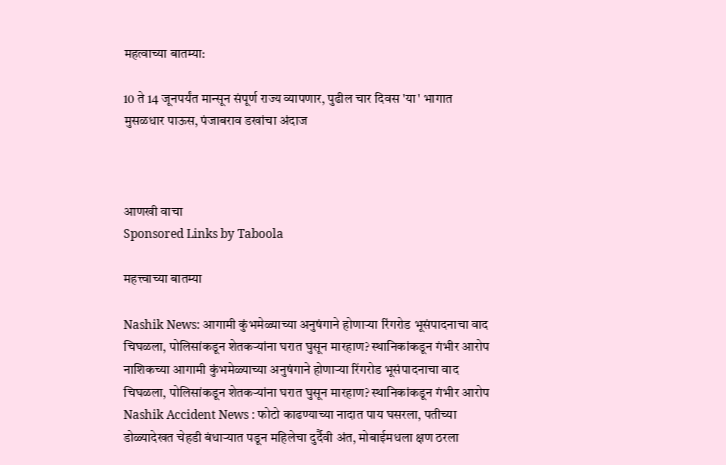महत्वाच्या बातम्या:

10 ते 14 जूनपर्यंत मान्सून संपूर्ण राज्य व्यापणार, पुढील चार दिवस 'या' भागात मुसळधार पाऊस, पंजाबराव डखांचा अंदाज



आणखी वाचा
Sponsored Links by Taboola

महत्त्वाच्या बातम्या

Nashik News: आगामी कुंभमेळ्याच्या अनुषंगाने होणाऱ्या रिंगरोड भूसंपादनाचा वाद चिघळला, पोलिसांकडून शेतकऱ्यांना घरात घुसून मारहाण? स्थानिकांकडून गंभीर आरोप
नाशिकच्या आगामी कुंभमेळ्याच्या अनुषंगाने होणाऱ्या रिंगरोड भूसंपादनाचा वाद चिघळला, पोलिसांकडून शेतकऱ्यांना घरात घुसून मारहाण? स्थानिकांकडून गंभीर आरोप
Nashik Accident News : फोटो काढण्याच्या नादात पाय घसरला, पतीच्या डोळ्यादेखत चेहडी बंधाऱ्यात पडून महिलेचा दुर्दैवी अंत, मोबाईमधला क्षण ठरला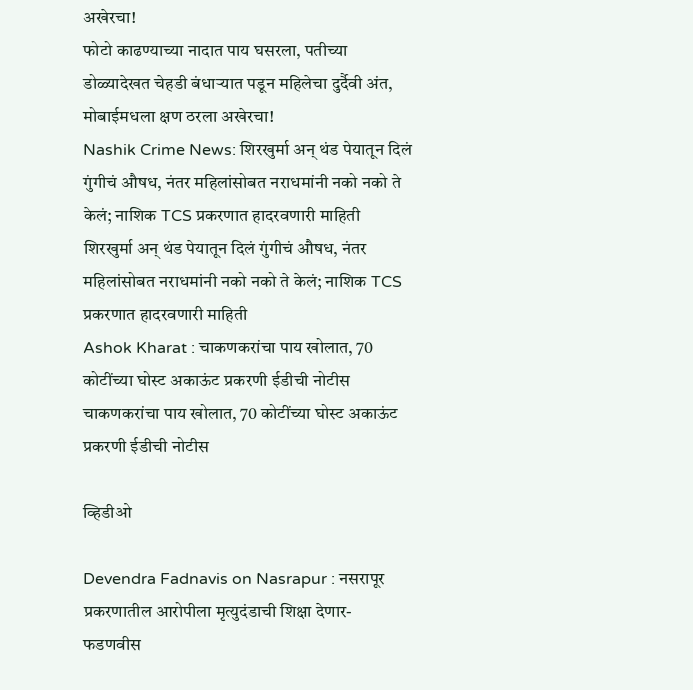अखेरचा!
फोटो काढण्याच्या नादात पाय घसरला, पतीच्या डोळ्यादेखत चेहडी बंधाऱ्यात पडून महिलेचा दुर्दैवी अंत, मोबाईमधला क्षण ठरला अखेरचा!
Nashik Crime News: शिरखुर्मा अन् थंड पेयातून दिलं गुंगीचं औषध, नंतर महिलांसोबत नराधमांनी नको नको ते केलं; नाशिक TCS प्रकरणात हादरवणारी माहिती
शिरखुर्मा अन् थंड पेयातून दिलं गुंगीचं औषध, नंतर महिलांसोबत नराधमांनी नको नको ते केलं; नाशिक TCS प्रकरणात हादरवणारी माहिती
Ashok Kharat : चाकणकरांचा पाय खोलात, 70 कोटींच्या घोस्ट अकाऊंट प्रकरणी ईडीची नोटीस
चाकणकरांचा पाय खोलात, 70 कोटींच्या घोस्ट अकाऊंट प्रकरणी ईडीची नोटीस

व्हिडीओ

Devendra Fadnavis on Nasrapur : नसरापूर प्रकरणातील आरोपीला मृत्युदंडाची शिक्षा देणार- फडणवीस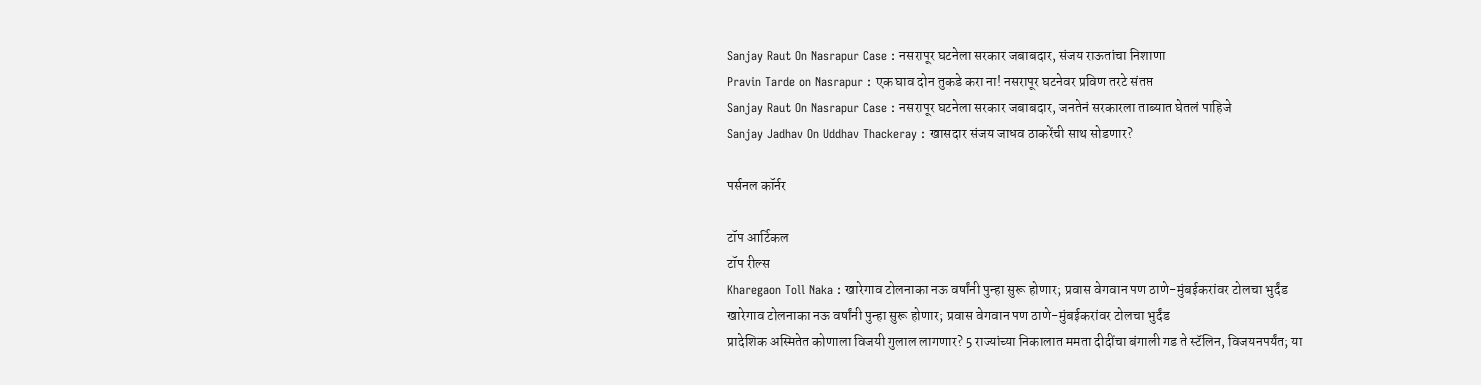Sanjay Raut On Nasrapur Case : नसरापूर घटनेला सरकार जबाबदार, संजय राऊतांचा निशाणा
Pravin Tarde on Nasrapur : एक घाव दोन तुकडे करा ना! नसरापूर घटनेवर प्रविण तरटे संतप्त
Sanjay Raut On Nasrapur Case : नसरापूर घटनेला सरकार जबाबदार, जनतेनं सरकारला ताब्यात घेतलं पाहिजे
Sanjay Jadhav On Uddhav Thackeray : खासदार संजय जाधव ठाकरेंची साथ सोडणार?

पर्सनल कॉर्नर

टॉप आर्टिकल
टॉप रील्स
Kharegaon Toll Naka : खारेगाव टोलनाका नऊ वर्षांनी पुन्हा सुरू होणार; प्रवास वेगवान पण ठाणे-मुंबईकरांवर टोलचा भुर्दंड
खारेगाव टोलनाका नऊ वर्षांनी पुन्हा सुरू होणार; प्रवास वेगवान पण ठाणे-मुंबईकरांवर टोलचा भुर्दंड
प्रादेशिक अस्मितेत कोणाला विजयी गुलाल लागणार? 5 राज्यांच्या निकालात ममता दीदींचा बंगाली गड ते स्टॅलिन, विजयनपर्यंत; या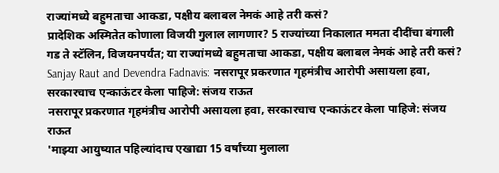राज्यांमध्ये बहुमताचा आकडा, पक्षीय बलाबल नेमकं आहे तरी कसं?
प्रादेशिक अस्मितेत कोणाला विजयी गुलाल लागणार? 5 राज्यांच्या निकालात ममता दीदींचा बंगाली गड ते स्टॅलिन, विजयनपर्यंत; या राज्यांमध्ये बहुमताचा आकडा, पक्षीय बलाबल नेमकं आहे तरी कसं?
Sanjay Raut and Devendra Fadnavis: नसरापूर प्रकरणात गृहमंत्रीच आरोपी असायला हवा, सरकारचाच एन्काऊंटर केला पाहिजे: संजय राऊत
नसरापूर प्रकरणात गृहमंत्रीच आरोपी असायला हवा, सरकारचाच एन्काऊंटर केला पाहिजे: संजय राऊत
'माझ्या आयुष्यात पहिल्यांदाच एखाद्या 15 वर्षांच्या मुलाला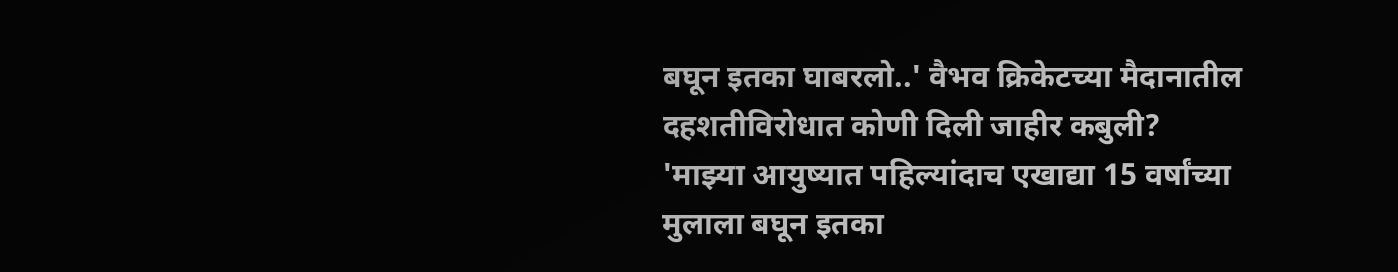बघून इतका घाबरलो..' वैभव क्रिकेटच्या मैदानातील दहशतीविरोधात कोणी दिली जाहीर कबुली?
'माझ्या आयुष्यात पहिल्यांदाच एखाद्या 15 वर्षांच्या मुलाला बघून इतका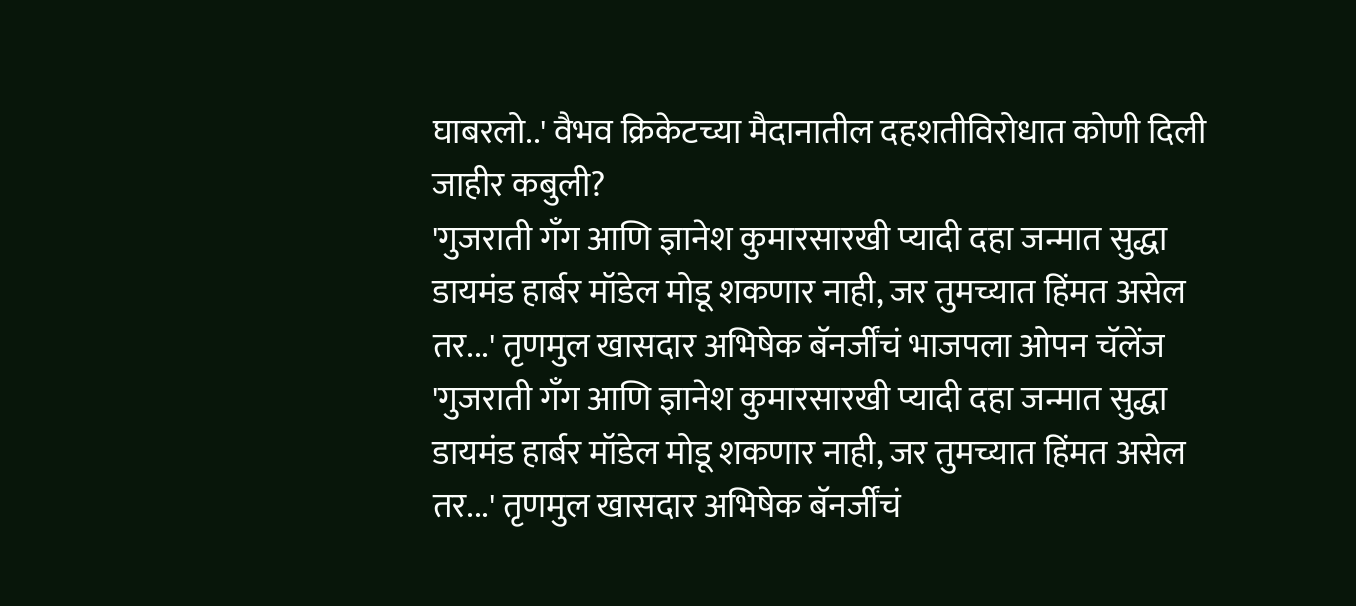घाबरलो..' वैभव क्रिकेटच्या मैदानातील दहशतीविरोधात कोणी दिली जाहीर कबुली?
'गुजराती गँग आणि ज्ञानेश कुमारसारखी प्यादी दहा जन्मात सुद्धा डायमंड हार्बर मॉडेल मोडू शकणार नाही, जर तुमच्यात हिंमत असेल तर...' तृणमुल खासदार अभिषेक बॅनर्जींचं भाजपला ओपन चॅलेंज
'गुजराती गँग आणि ज्ञानेश कुमारसारखी प्यादी दहा जन्मात सुद्धा डायमंड हार्बर मॉडेल मोडू शकणार नाही, जर तुमच्यात हिंमत असेल तर...' तृणमुल खासदार अभिषेक बॅनर्जींचं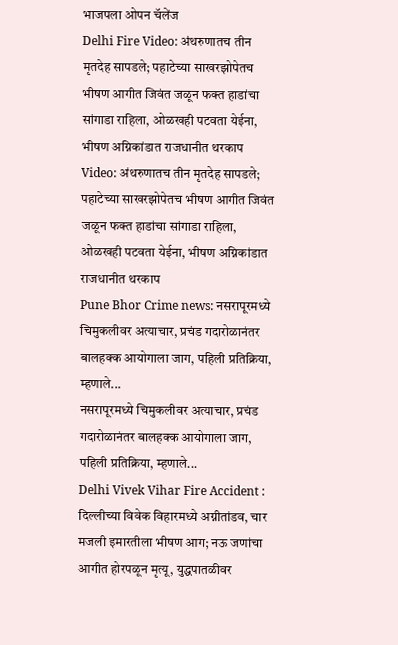भाजपला ओपन चॅलेंज
Delhi Fire Video: अंथरुणातच तीन मृतदेह सापडले; पहाटेच्या साखरझोपेतच भीषण आगीत जिवंत जळून फक्त हाडांचा सांगाडा राहिला, ओळखही पटवता येईना, भीषण अग्निकांडात राजधानीत थरकाप
Video: अंथरुणातच तीन मृतदेह सापडले; पहाटेच्या साखरझोपेतच भीषण आगीत जिवंत जळून फक्त हाडांचा सांगाडा राहिला, ओळखही पटवता येईना, भीषण अग्निकांडात राजधानीत थरकाप
Pune Bhor Crime news: नसरापूरमध्ये चिमुकलीवर अत्याचार, प्रचंड गदारोळानंतर बालहक्क आयोगाला जाग, पहिली प्रतिक्रिया, म्हणाले...
नसरापूरमध्ये चिमुकलीवर अत्याचार, प्रचंड गदारोळानंतर बालहक्क आयोगाला जाग, पहिली प्रतिक्रिया, म्हणाले...
Delhi Vivek Vihar Fire Accident : दिल्लीच्या विवेक विहारमध्ये अग्नीतांडव, चार मजली इमारतीला भीषण आग; नऊ जणांचा आगीत होरपळून मृत्यू, युद्धपातळीवर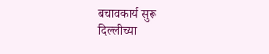बचावकार्य सुरू
दिल्लीच्या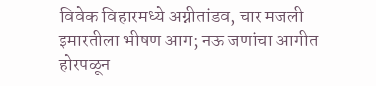विवेक विहारमध्ये अग्नीतांडव, चार मजली इमारतीला भीषण आग; नऊ जणांचा आगीत होरपळून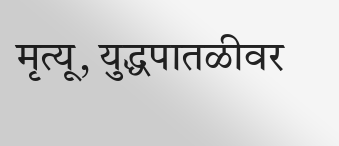मृत्यू, युद्धपातळीवर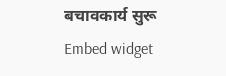बचावकार्य सुरू
Embed widget